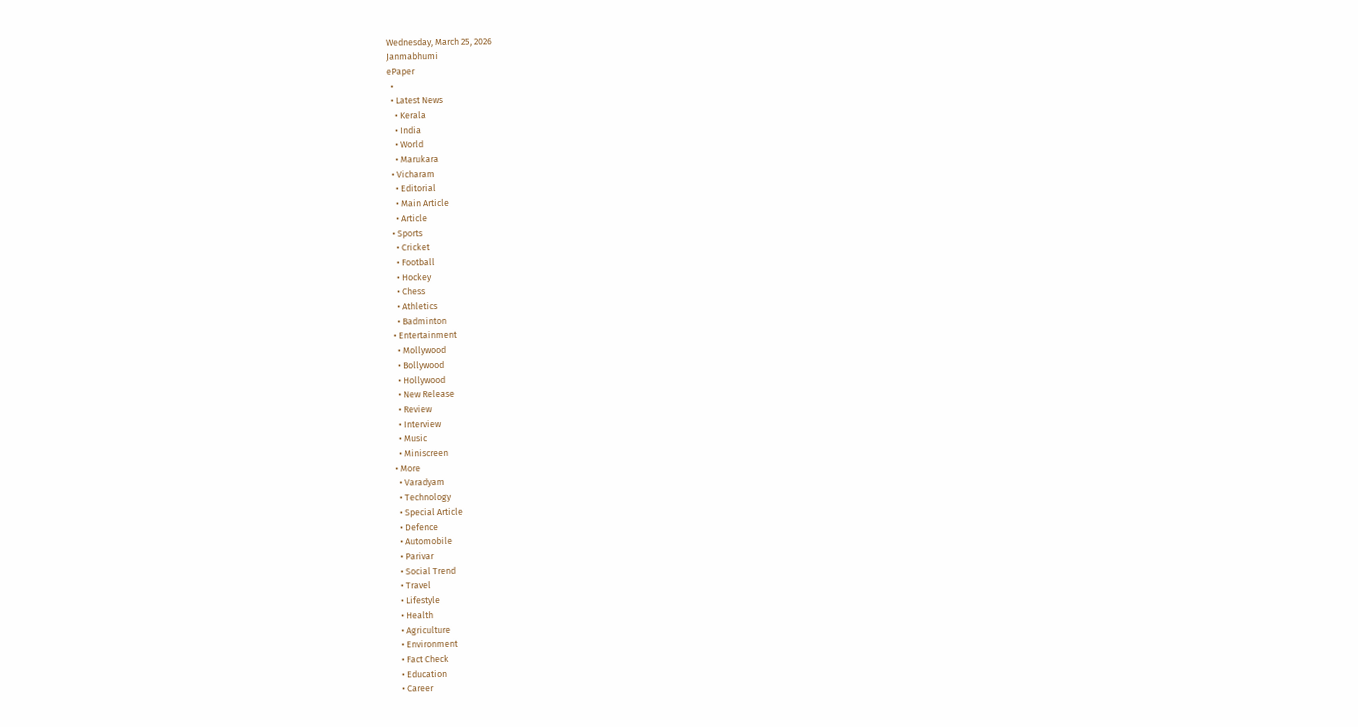Wednesday, March 25, 2026
Janmabhumi
ePaper
  •
  • Latest News
    • Kerala
    • India
    • World
    • Marukara
  • Vicharam
    • Editorial
    • Main Article
    • Article
  • Sports
    • Cricket
    • Football
    • Hockey
    • Chess
    • Athletics
    • Badminton
  • Entertainment
    • Mollywood
    • Bollywood
    • Hollywood
    • New Release
    • Review
    • Interview
    • Music
    • Miniscreen
  • More
    • Varadyam
    • Technology
    • Special Article
    • Defence
    • Automobile
    • Parivar
    • Social Trend
    • Travel
    • Lifestyle
    • Health
    • Agriculture
    • Environment
    • Fact Check
    • Education
    • Career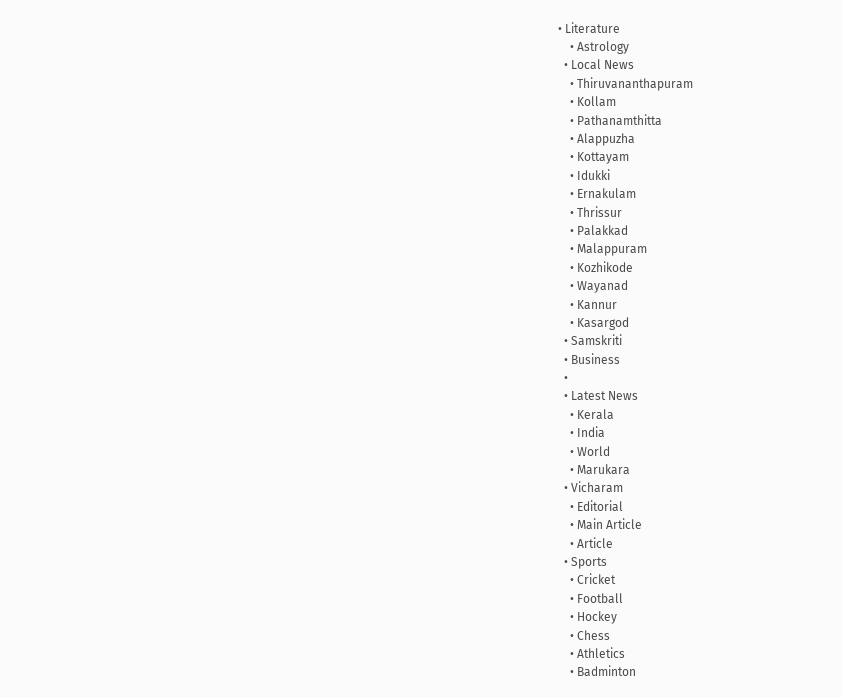• Literature
    • Astrology
  • Local News
    • Thiruvananthapuram
    • Kollam
    • Pathanamthitta
    • Alappuzha
    • Kottayam
    • Idukki
    • Ernakulam
    • Thrissur
    • Palakkad
    • Malappuram
    • Kozhikode
    • Wayanad
    • Kannur
    • Kasargod
  • Samskriti
  • Business
  •
  • Latest News
    • Kerala
    • India
    • World
    • Marukara
  • Vicharam
    • Editorial
    • Main Article
    • Article
  • Sports
    • Cricket
    • Football
    • Hockey
    • Chess
    • Athletics
    • Badminton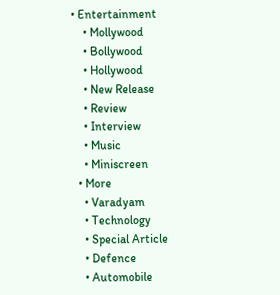• Entertainment
    • Mollywood
    • Bollywood
    • Hollywood
    • New Release
    • Review
    • Interview
    • Music
    • Miniscreen
  • More
    • Varadyam
    • Technology
    • Special Article
    • Defence
    • Automobile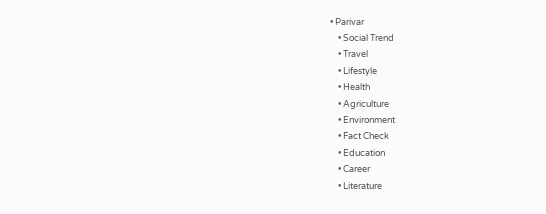• Parivar
    • Social Trend
    • Travel
    • Lifestyle
    • Health
    • Agriculture
    • Environment
    • Fact Check
    • Education
    • Career
    • Literature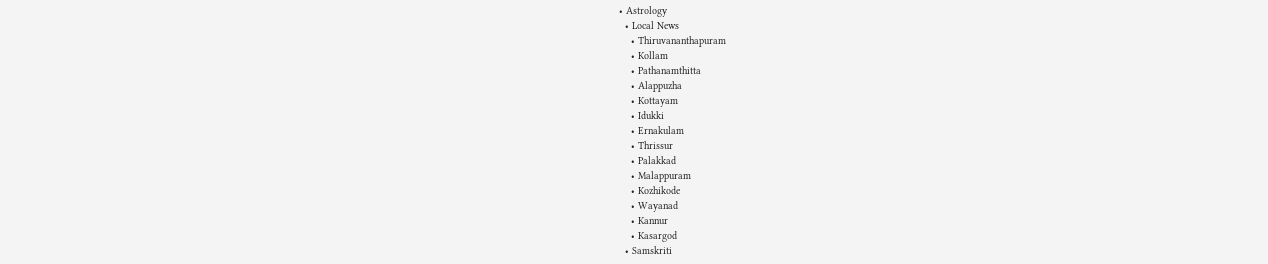• Astrology
  • Local News
    • Thiruvananthapuram
    • Kollam
    • Pathanamthitta
    • Alappuzha
    • Kottayam
    • Idukki
    • Ernakulam
    • Thrissur
    • Palakkad
    • Malappuram
    • Kozhikode
    • Wayanad
    • Kannur
    • Kasargod
  • Samskriti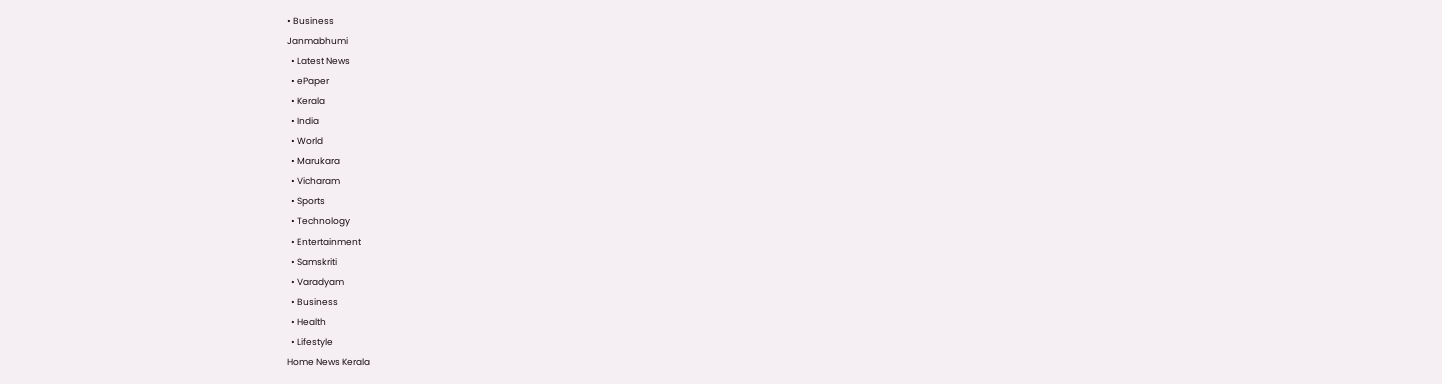• Business
Janmabhumi
  • Latest News
  • ePaper
  • Kerala
  • India
  • World
  • Marukara
  • Vicharam
  • Sports
  • Technology
  • Entertainment
  • Samskriti
  • Varadyam
  • Business
  • Health
  • Lifestyle
Home News Kerala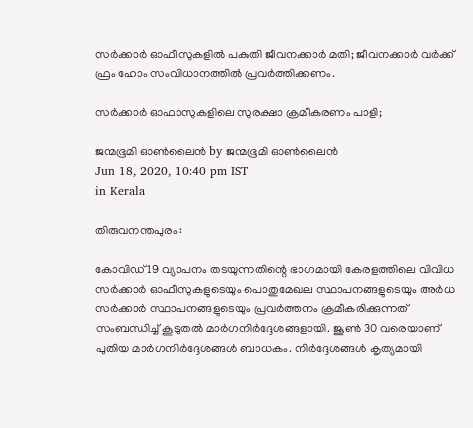സര്‍ക്കാര്‍ ഓഫീസുകളില്‍ പകുതി ജീവനക്കാര്‍ മതി; ജീവനക്കാര്‍ വര്‍ക്ക് ഫ്രം ഹോം സംവിധാനത്തില്‍ പ്രവര്‍ത്തിക്കണം.

സര്‍ക്കാര്‍ ഓഫാസുകളിലെ സുരക്ഷാ ക്രമീകരണം പാളി;

ജന്മഭൂമി ഓണ്‍ലൈന്‍ by ജന്മഭൂമി ഓണ്‍ലൈന്‍
Jun 18, 2020, 10:40 pm IST
in Kerala

തിരുവനന്തപുരം:

കോവിഡ് 19 വ്യാപനം തടയുന്നതിന്റെ ഭാഗമായി കേരളത്തിലെ വിവിധ സര്‍ക്കാര്‍ ഓഫീസുകളുടെയും പൊതുമേഖല സ്ഥാപനങ്ങളുടെയും അര്‍ധ സര്‍ക്കാര്‍ സ്ഥാപനങ്ങളുടെയും പ്രവര്‍ത്തനം ക്രമീകരിക്കുന്നത് സംബന്ധിച്ച് കൂടുതല്‍ മാര്‍ഗനിര്‍ദ്ദേശങ്ങളായി. ജൂണ്‍ 30 വരെയാണ് പുതിയ മാര്‍ഗനിര്‍ദ്ദേശങ്ങള്‍ ബാധകം. നിര്‍ദ്ദേശങ്ങള്‍ കൃത്യമായി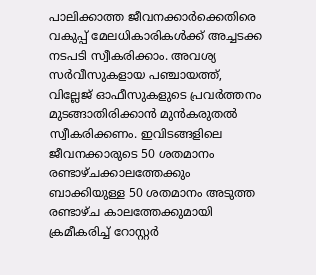പാലിക്കാത്ത ജീവനക്കാര്‍ക്കെതിരെ വകുപ്പ് മേലധികാരികള്‍ക്ക് അച്ചടക്ക നടപടി സ്വീകരിക്കാം. അവശ്യ സര്‍വീസുകളായ പഞ്ചായത്ത്, വില്ലേജ് ഓഫീസുകളുടെ പ്രവര്‍ത്തനം മുടങ്ങാതിരിക്കാന്‍ മുന്‍കരുതല്‍ സ്വീകരിക്കണം. ഇവിടങ്ങളിലെ ജീവനക്കാരുടെ 50 ശതമാനം രണ്ടാഴ്ചക്കാലത്തേക്കും ബാക്കിയുള്ള 50 ശതമാനം അടുത്ത രണ്ടാഴ്ച കാലത്തേക്കുമായി ക്രമീകരിച്ച് റോസ്റ്റര്‍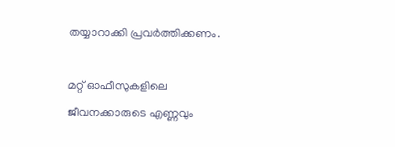തയ്യാറാക്കി പ്രവര്‍ത്തിക്കണം.

മറ്റ് ഓഫീസുകളിലെ ജീവനക്കാരുടെ എണ്ണവും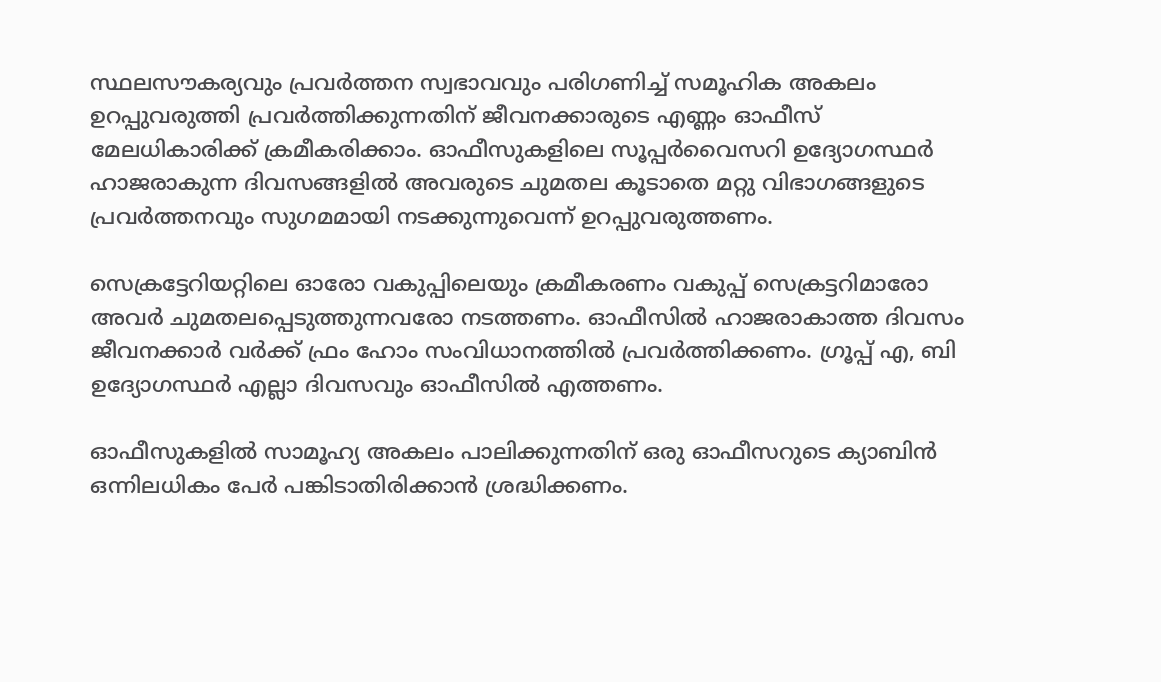സ്ഥലസൗകര്യവും പ്രവര്‍ത്തന സ്വഭാവവും പരിഗണിച്ച് സമൂഹിക അകലം ഉറപ്പുവരുത്തി പ്രവര്‍ത്തിക്കുന്നതിന് ജീവനക്കാരുടെ എണ്ണം ഓഫീസ് മേലധികാരിക്ക് ക്രമീകരിക്കാം. ഓഫീസുകളിലെ സൂപ്പര്‍വൈസറി ഉദ്യോഗസ്ഥര്‍ ഹാജരാകുന്ന ദിവസങ്ങളില്‍ അവരുടെ ചുമതല കൂടാതെ മറ്റു വിഭാഗങ്ങളുടെ പ്രവര്‍ത്തനവും സുഗമമായി നടക്കുന്നുവെന്ന് ഉറപ്പുവരുത്തണം.

സെക്രട്ടേറിയറ്റിലെ ഓരോ വകുപ്പിലെയും ക്രമീകരണം വകുപ്പ് സെക്രട്ടറിമാരോ അവര്‍ ചുമതലപ്പെടുത്തുന്നവരോ നടത്തണം. ഓഫീസില്‍ ഹാജരാകാത്ത ദിവസം ജീവനക്കാര്‍ വര്‍ക്ക് ഫ്രം ഹോം സംവിധാനത്തില്‍ പ്രവര്‍ത്തിക്കണം. ഗ്രൂപ്പ് എ, ബി ഉദ്യോഗസ്ഥര്‍ എല്ലാ ദിവസവും ഓഫീസില്‍ എത്തണം.

ഓഫീസുകളില്‍ സാമൂഹ്യ അകലം പാലിക്കുന്നതിന് ഒരു ഓഫീസറുടെ ക്യാബിന്‍ ഒന്നിലധികം പേര്‍ പങ്കിടാതിരിക്കാന്‍ ശ്രദ്ധിക്കണം.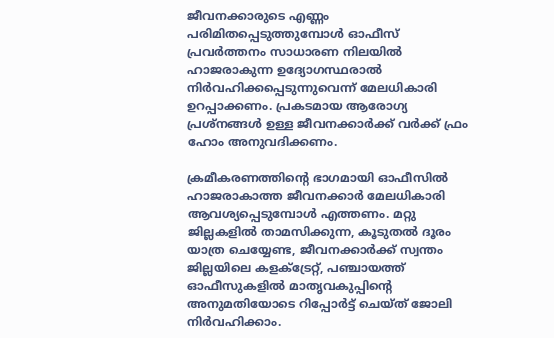ജീവനക്കാരുടെ എണ്ണം പരിമിതപ്പെടുത്തുമ്പോള്‍ ഓഫീസ് പ്രവര്‍ത്തനം സാധാരണ നിലയില്‍ ഹാജരാകുന്ന ഉദ്യോഗസ്ഥരാല്‍ നിര്‍വഹിക്കപ്പെടുന്നുവെന്ന് മേലധികാരി ഉറപ്പാക്കണം. പ്രകടമായ ആരോഗ്യ പ്രശ്നങ്ങള്‍ ഉള്ള ജീവനക്കാര്‍ക്ക് വര്‍ക്ക് ഫ്രം ഹോം അനുവദിക്കണം.

ക്രമീകരണത്തിന്റെ ഭാഗമായി ഓഫീസില്‍ ഹാജരാകാത്ത ജീവനക്കാര്‍ മേലധികാരി ആവശ്യപ്പെടുമ്പോള്‍ എത്തണം. മറ്റു ജില്ലകളില്‍ താമസിക്കുന്ന, കൂടുതല്‍ ദൂരം യാത്ര ചെയ്യേണ്ട, ജീവനക്കാര്‍ക്ക് സ്വന്തം ജില്ലയിലെ കളക്ട്രേറ്റ്, പഞ്ചായത്ത് ഓഫീസുകളില്‍ മാതൃവകുപ്പിന്റെ അനുമതിയോടെ റിപ്പോര്‍ട്ട് ചെയ്ത് ജോലി നിര്‍വഹിക്കാം.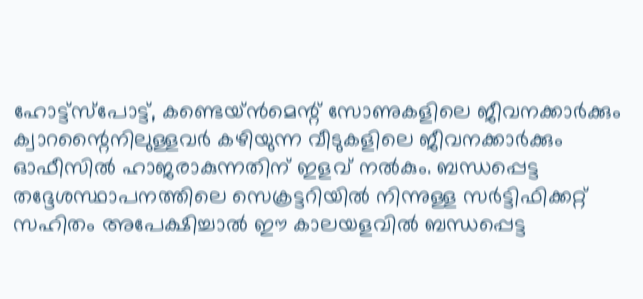ഹോട്ട്സ്പോട്ട്, കണ്ടെയ്ന്‍മെന്റ് സോണുകളിലെ ജീവനക്കാര്‍ക്കും ക്വാറന്റൈനിലുള്ളവര്‍ കഴിയുന്ന വീടുകളിലെ ജീവനക്കാര്‍ക്കും ഓഫീസില്‍ ഹാജരാകുന്നതിന് ഇളവ് നല്‍കും. ബന്ധപ്പെട്ട തദ്ദേശസ്ഥാപനത്തിലെ സെക്രട്ടറിയില്‍ നിന്നുള്ള സര്‍ട്ടിഫിക്കറ്റ് സഹിതം അപേക്ഷിച്ചാല്‍ ഈ കാലയളവില്‍ ബന്ധപ്പെട്ട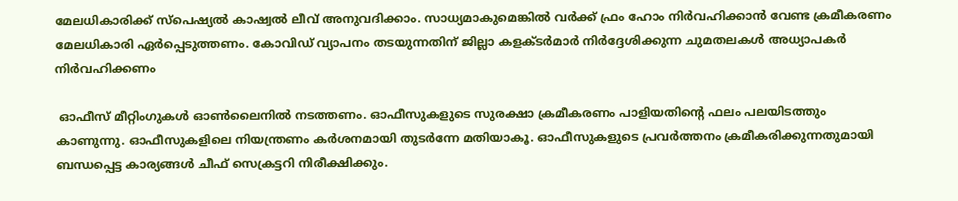മേലധികാരിക്ക് സ്പെഷ്യല്‍ കാഷ്വല്‍ ലീവ് അനുവദിക്കാം. സാധ്യമാകുമെങ്കില്‍ വര്‍ക്ക് ഫ്രം ഹോം നിര്‍വഹിക്കാന്‍ വേണ്ട ക്രമീകരണം മേലധികാരി ഏര്‍പ്പെടുത്തണം. കോവിഡ് വ്യാപനം തടയുന്നതിന് ജില്ലാ കളക്ടര്‍മാര്‍ നിര്‍ദ്ദേശിക്കുന്ന ചുമതലകള്‍ അധ്യാപകര്‍ നിര്‍വഹിക്കണം

 ഓഫീസ് മീറ്റിംഗുകള്‍ ഓണ്‍ലൈനില്‍ നടത്തണം. ഓഫീസുകളുടെ സുരക്ഷാ ക്രമീകരണം പാളിയതിന്റെ ഫലം പലയിടത്തും കാണുന്നു. ഓഫീസുകളിലെ നിയന്ത്രണം കര്‍ശനമായി തുടര്‍ന്നേ മതിയാകൂ. ഓഫീസുകളുടെ പ്രവര്‍ത്തനം ക്രമീകരിക്കുന്നതുമായി ബന്ധപ്പെട്ട കാര്യങ്ങള്‍ ചീഫ് സെക്രട്ടറി നിരീക്ഷിക്കും.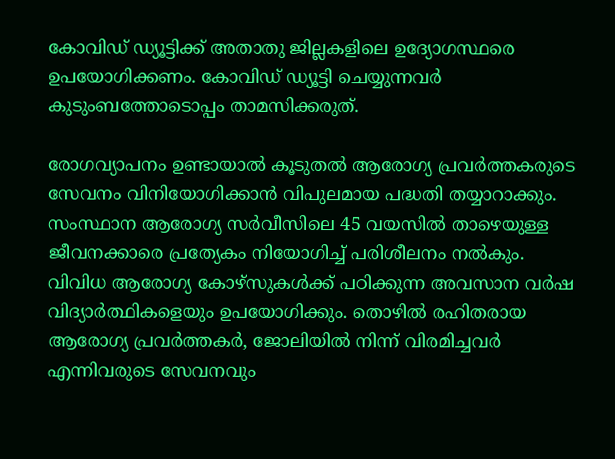കോവിഡ് ഡ്യൂട്ടിക്ക് അതാതു ജില്ലകളിലെ ഉദ്യോഗസ്ഥരെ ഉപയോഗിക്കണം. കോവിഡ് ഡ്യൂട്ടി ചെയ്യുന്നവര്‍ കുടുംബത്തോടൊപ്പം താമസിക്കരുത്.

രോഗവ്യാപനം ഉണ്ടായാല്‍ കൂടുതല്‍ ആരോഗ്യ പ്രവര്‍ത്തകരുടെ സേവനം വിനിയോഗിക്കാന്‍ വിപുലമായ പദ്ധതി തയ്യാറാക്കും. സംസ്ഥാന ആരോഗ്യ സര്‍വീസിലെ 45 വയസില്‍ താഴെയുള്ള ജീവനക്കാരെ പ്രത്യേകം നിയോഗിച്ച് പരിശീലനം നല്‍കും. വിവിധ ആരോഗ്യ കോഴ്സുകള്‍ക്ക് പഠിക്കുന്ന അവസാന വര്‍ഷ വിദ്യാര്‍ത്ഥികളെയും ഉപയോഗിക്കും. തൊഴില്‍ രഹിതരായ ആരോഗ്യ പ്രവര്‍ത്തകര്‍, ജോലിയില്‍ നിന്ന് വിരമിച്ചവര്‍ എന്നിവരുടെ സേവനവും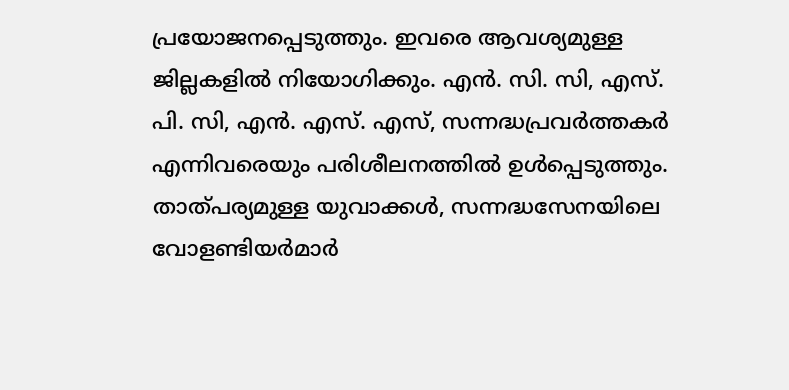പ്രയോജനപ്പെടുത്തും. ഇവരെ ആവശ്യമുള്ള ജില്ലകളില്‍ നിയോഗിക്കും. എന്‍. സി. സി, എസ്. പി. സി, എന്‍. എസ്. എസ്, സന്നദ്ധപ്രവര്‍ത്തകര്‍ എന്നിവരെയും പരിശീലനത്തില്‍ ഉള്‍പ്പെടുത്തും. താത്പര്യമുള്ള യുവാക്കള്‍, സന്നദ്ധസേനയിലെ വോളണ്ടിയര്‍മാര്‍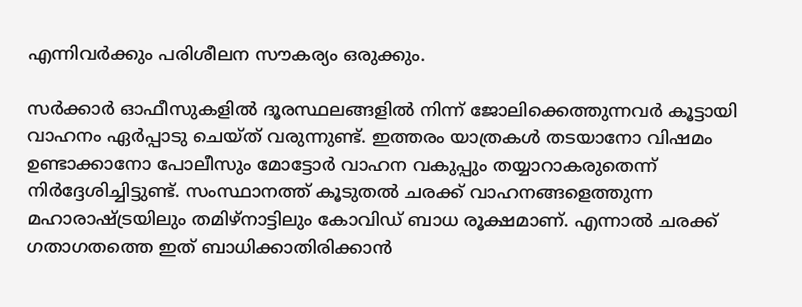എന്നിവര്‍ക്കും പരിശീലന സൗകര്യം ഒരുക്കും.

സര്‍ക്കാര്‍ ഓഫീസുകളില്‍ ദൂരസ്ഥലങ്ങളില്‍ നിന്ന് ജോലിക്കെത്തുന്നവര്‍ കൂട്ടായി വാഹനം ഏര്‍പ്പാടു ചെയ്ത് വരുന്നുണ്ട്. ഇത്തരം യാത്രകള്‍ തടയാനോ വിഷമം ഉണ്ടാക്കാനോ പോലീസും മോട്ടോര്‍ വാഹന വകുപ്പും തയ്യാറാകരുതെന്ന് നിര്‍ദ്ദേശിച്ചിട്ടുണ്ട്. സംസ്ഥാനത്ത് കൂടുതല്‍ ചരക്ക് വാഹനങ്ങളെത്തുന്ന മഹാരാഷ്‌ട്രയിലും തമിഴ്നാട്ടിലും കോവിഡ് ബാധ രൂക്ഷമാണ്. എന്നാല്‍ ചരക്ക് ഗതാഗതത്തെ ഇത് ബാധിക്കാതിരിക്കാന്‍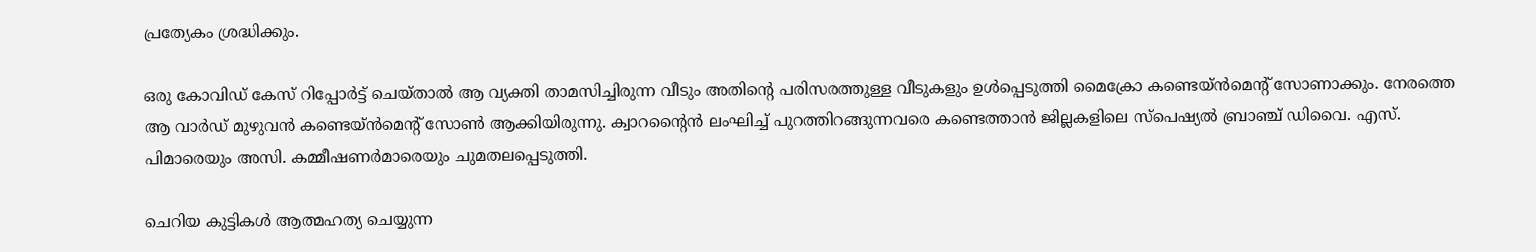പ്രത്യേകം ശ്രദ്ധിക്കും.

ഒരു കോവിഡ് കേസ് റിപ്പോര്‍ട്ട് ചെയ്താല്‍ ആ വ്യക്തി താമസിച്ചിരുന്ന വീടും അതിന്റെ പരിസരത്തുള്ള വീടുകളും ഉള്‍പ്പെടുത്തി മൈക്രോ കണ്ടെയ്ന്‍മെന്റ് സോണാക്കും. നേരത്തെ ആ വാര്‍ഡ് മുഴുവന്‍ കണ്ടെയ്ന്‍മെന്റ് സോണ്‍ ആക്കിയിരുന്നു. ക്വാറന്റൈന്‍ ലംഘിച്ച് പുറത്തിറങ്ങുന്നവരെ കണ്ടെത്താന്‍ ജില്ലകളിലെ സ്പെഷ്യല്‍ ബ്രാഞ്ച് ഡിവൈ. എസ്. പിമാരെയും അസി. കമ്മീഷണര്‍മാരെയും ചുമതലപ്പെടുത്തി.

ചെറിയ കുട്ടികള്‍ ആത്മഹത്യ ചെയ്യുന്ന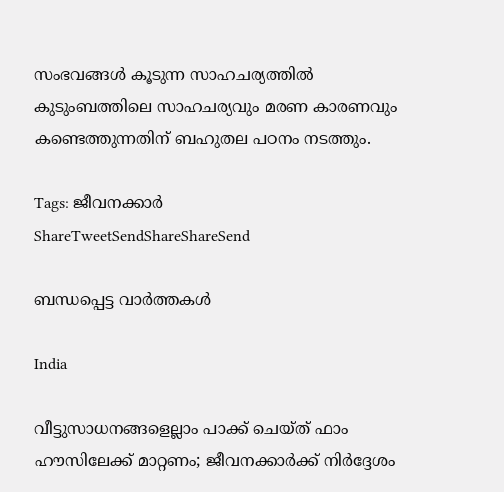സംഭവങ്ങള്‍ കൂടുന്ന സാഹചര്യത്തില്‍ കുടുംബത്തിലെ സാഹചര്യവും മരണ കാരണവും കണ്ടെത്തുന്നതിന് ബഹുതല പഠനം നടത്തും.

Tags: ജീവനക്കാര്‍
ShareTweetSendShareShareSend

ബന്ധപ്പെട്ട വാര്‍ത്തകള്‍

India

വീട്ടുസാധനങ്ങളെല്ലാം പാക്ക് ചെയ്ത് ഫാം ഹൗസിലേക്ക് മാറ്റണം; ജീവനക്കാര്‍ക്ക് നിര്‍ദ്ദേശം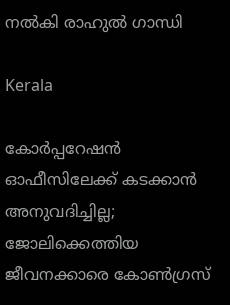നല്‍കി രാഹുല്‍ ഗാന്ധി

Kerala

കോര്‍പ്പറേഷന്‍ ഓഫീസിലേക്ക് കടക്കാന്‍ അനുവദിച്ചില്ല; ജോലിക്കെത്തിയ ജീവനക്കാരെ കോണ്‍ഗ്രസ്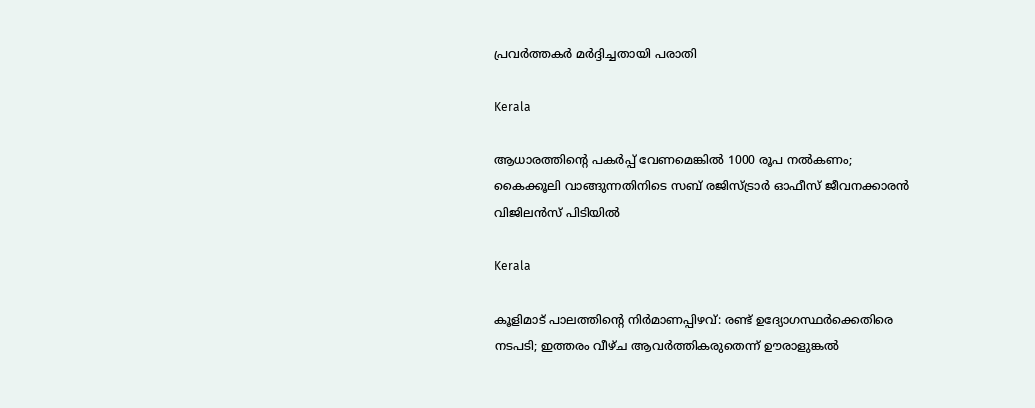പ്രവര്‍ത്തകര്‍ മര്‍ദ്ദിച്ചതായി പരാതി

Kerala

ആധാരത്തിന്റെ പകര്‍പ്പ് വേണമെങ്കില്‍ 1000 രൂപ നല്‍കണം; കൈക്കൂലി വാങ്ങുന്നതിനിടെ സബ് രജിസ്ട്രാര്‍ ഓഫീസ് ജീവനക്കാരന്‍ വിജിലന്‍സ് പിടിയില്‍

Kerala

കൂളിമാട് പാലത്തിന്റെ നിര്‍മാണപ്പിഴവ്: രണ്ട് ഉദ്യോഗസ്ഥര്‍ക്കെതിരെ നടപടി; ഇത്തരം വീഴ്ച ആവര്‍ത്തികരുതെന്ന് ഊരാളുങ്കല്‍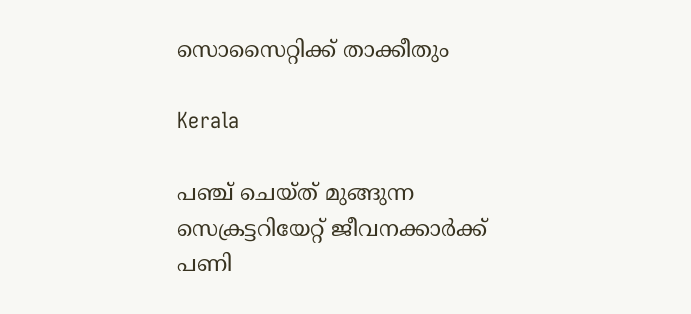സൊസൈറ്റിക്ക് താക്കീതും

Kerala

പഞ്ച് ചെയ്ത് മുങ്ങുന്ന സെക്രട്ടറിയേറ്റ് ജീവനക്കാര്‍ക്ക് പണി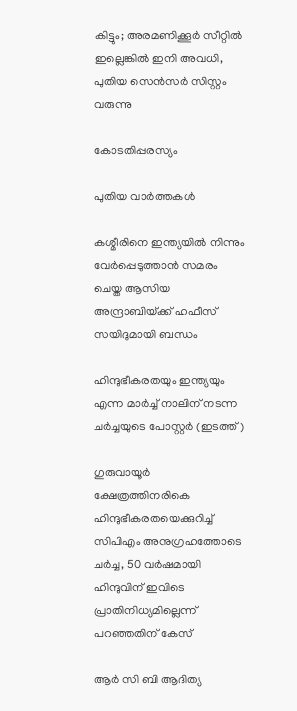കിട്ടും; അരമണിക്കൂര്‍ സീറ്റില്‍ ഇല്ലെങ്കില്‍ ഇനി അവധി, പുതിയ സെന്‍സര്‍ സിസ്റ്റം വരുന്നു

കോടതിപ്പരസ്യം

പുതിയ വാര്‍ത്തകള്‍

കശ്മീരിനെ ഇന്ത്യയില്‍ നിന്നും വേര്‍പ്പെടുത്താന്‍ സമരം ചെയ്ത ആസിയ അന്ദ്രാബിയ്‌ക്ക് ഹഫീസ് സയിദുമായി ബന്ധം

ഹിന്ദുഭീകരതയും ഇന്ത്യയും എന്ന മാര്‍ച്ച് നാലിന് നടന്ന ചര്‍ച്ചയുടെ പോസ്റ്റര്‍ (ഇടത്ത്)

ഗുരുവായൂര്‍ ക്ഷേത്രത്തിനരികെ ഹിന്ദുഭീകരതയെക്കുറിച്ച് സിപിഎം അനുഗ്രഹത്തോടെ ചര്‍ച്ച, 50 വര്‍ഷമായി ഹിന്ദുവിന് ഇവിടെ പ്രാതിനിധ്യമില്ലെന്ന് പറഞ്ഞതിന് കേസ്

ആര്‍ സി ബി ആദിത്യ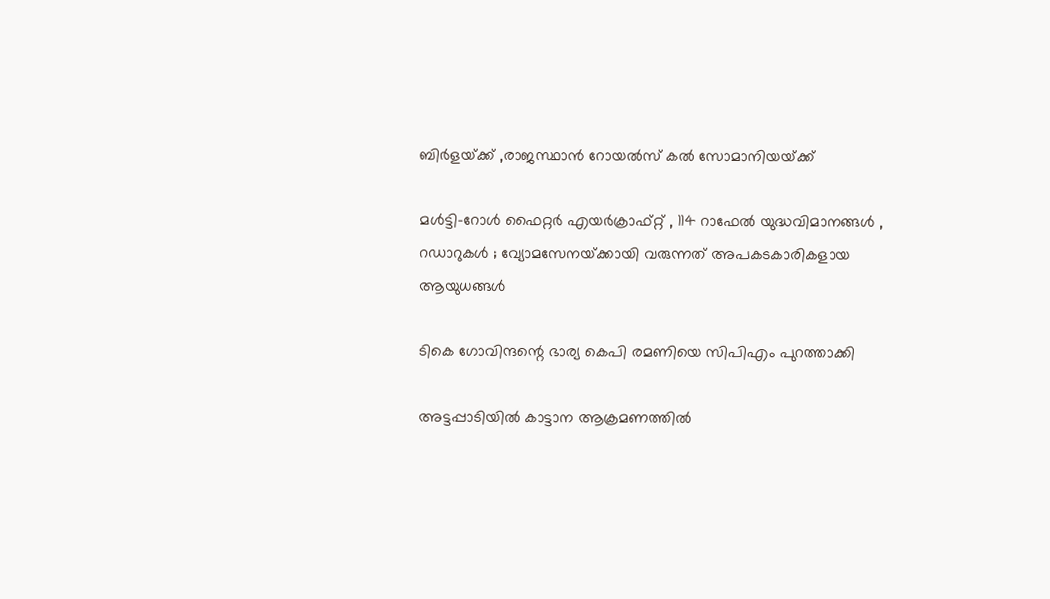ബിര്‍ളയ്‌ക്ക് ,രാജസ്ഥാന്‍ റോയല്‍സ് കല്‍ സോമാനിയയ്‌ക്ക്

മൾട്ടി-റോൾ ഫൈറ്റർ എയർക്രാഫ്റ്റ് , 114 റാഫേൽ യുദ്ധവിമാനങ്ങൾ , റഡാറുകൾ ; വ്യോമസേനയ്‌ക്കായി വരുന്നത് അപകടകാരികളായ ആയുധങ്ങൾ

ടികെ ഗോവിന്ദന്റെ ഭാര്യ കെപി രമണിയെ സിപിഎം പുറത്താക്കി

അട്ടപ്പാടിയില്‍ കാട്ടാന ആക്രമണത്തില്‍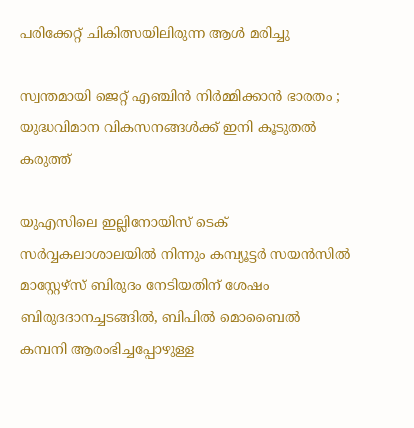പരിക്കേറ്റ് ചികിത്സയിലിരുന്ന ആള്‍ മരിച്ചു

സ്വന്തമായി ജെറ്റ് എഞ്ചിൻ നിർമ്മിക്കാൻ ഭാരതം ; യുദ്ധവിമാന വികസനങ്ങൾക്ക് ഇനി കൂടുതൽ കരുത്ത്

യുഎസിലെ ഇല്ലിനോയിസ് ടെക് സര്‍വ്വകലാശാലയില്‍ നിന്നും കമ്പ്യൂട്ടര്‍ സയന്‍സില്‍ മാസ്റ്റേഴ്സ് ബിരുദം നേടിയതിന് ശേഷം ബിരുദദാനച്ചടങ്ങില്‍, ബിപില്‍ മൊബൈല്‍ കമ്പനി ആരംഭിച്ചപ്പോഴുള്ള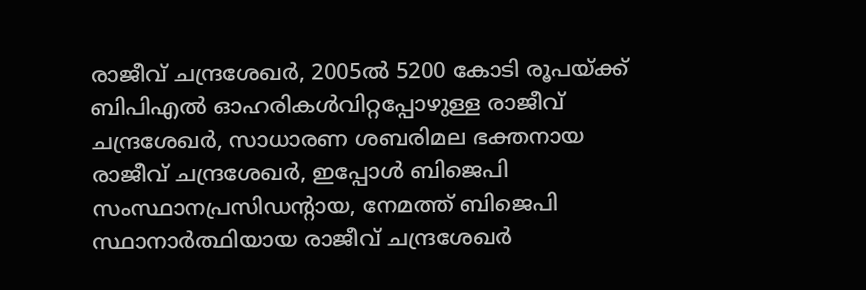രാജീവ് ചന്ദ്രശേഖര്‍, 2005ല്‍ 5200 കോടി രൂപയ്ക്ക് ബിപിഎല്‍ ഓഹരികള്‍വിറ്റപ്പോഴുള്ള രാജീവ് ചന്ദ്രശേഖര്‍, സാധാരണ ശബരിമല ഭക്തനായ രാജീവ് ചന്ദ്രശേഖര്‍, ഇപ്പോള്‍ ബിജെപി സംസ്ഥാനപ്രസിഡന്‍റായ, നേമത്ത് ബിജെപി സ്ഥാനാര്‍ത്ഥിയായ രാജീവ് ചന്ദ്രശേഖര്‍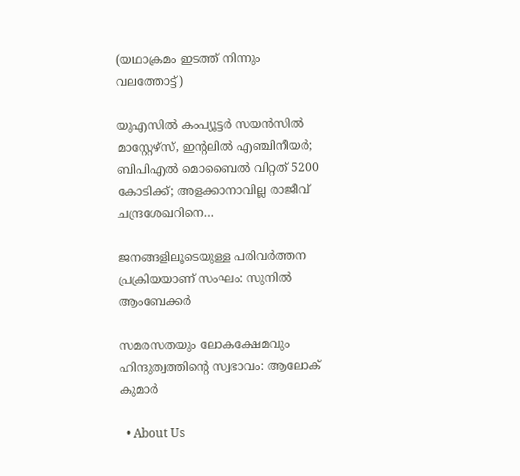(യഥാക്രമം ഇടത്ത് നിന്നും വലത്തോട്ട്)

യുഎസില്‍ കംപ്യൂട്ടര്‍ സയന്‍സില്‍ മാസ്റ്റേഴ്സ്, ഇന്‍റലില്‍ എഞ്ചിനീയര്‍; ബിപിഎല്‍ മൊബൈല്‍ വിറ്റത് 5200 കോടിക്ക്; അളക്കാനാവില്ല രാജീവ് ചന്ദ്രശേഖറിനെ…

ജനങ്ങളിലൂടെയുള്ള പരിവര്‍ത്തന പ്രക്രിയയാണ് സംഘം: സുനില്‍ ആംബേക്കര്‍

സമരസതയും ലോകക്ഷേമവും ഹിന്ദുത്വത്തിന്റെ സ്വഭാവം: ആലോക് കുമാര്‍

  • About Us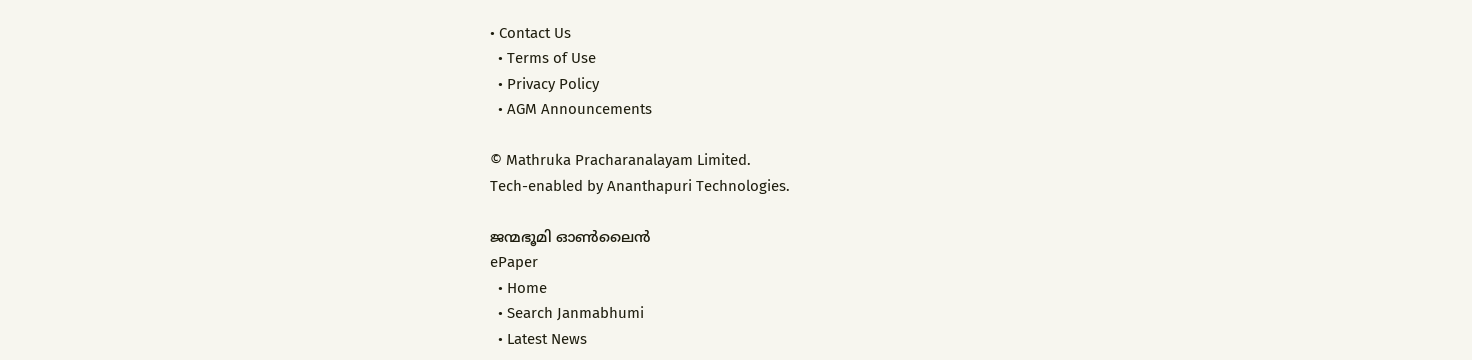• Contact Us
  • Terms of Use
  • Privacy Policy
  • AGM Announcements

© Mathruka Pracharanalayam Limited.
Tech-enabled by Ananthapuri Technologies.

ജന്മഭൂമി ഓണ്‍ലൈന്‍
ePaper
  • Home
  • Search Janmabhumi
  • Latest News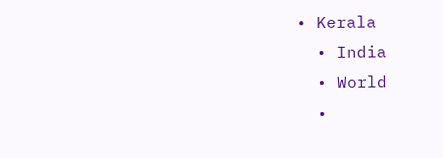• Kerala
  • India
  • World
  •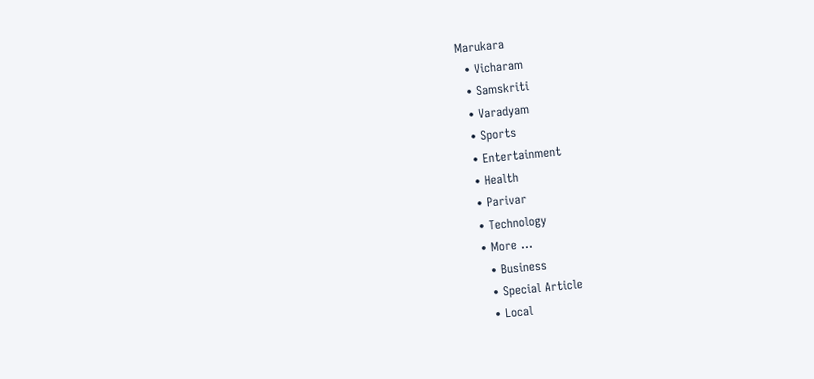Marukara
  • Vicharam
  • Samskriti
  • Varadyam
  • Sports
  • Entertainment
  • Health
  • Parivar
  • Technology
  • More …
    • Business
    • Special Article
    • Local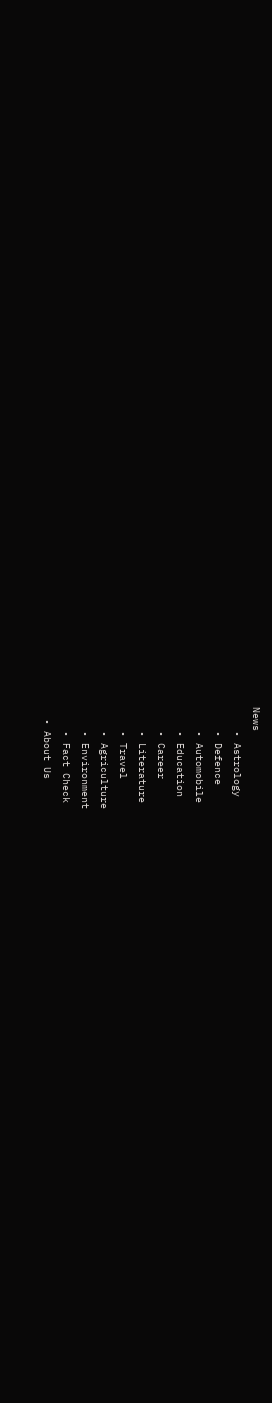News
    • Astrology
    • Defence
    • Automobile
    • Education
    • Career
    • Literature
    • Travel
    • Agriculture
    • Environment
    • Fact Check
  • About Us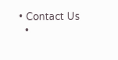• Contact Us
  •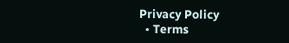Privacy Policy
  • Terms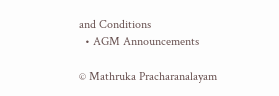and Conditions
  • AGM Announcements

© Mathruka Pracharanalayam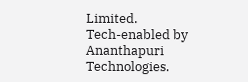Limited.
Tech-enabled by Ananthapuri Technologies.